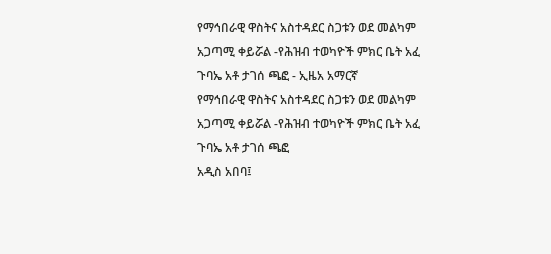የማኅበራዊ ዋስትና አስተዳደር ስጋቱን ወደ መልካም አጋጣሚ ቀይሯል -የሕዝብ ተወካዮች ምክር ቤት አፈ ጉባኤ አቶ ታገሰ ጫፎ - ኢዜአ አማርኛ
የማኅበራዊ ዋስትና አስተዳደር ስጋቱን ወደ መልካም አጋጣሚ ቀይሯል -የሕዝብ ተወካዮች ምክር ቤት አፈ ጉባኤ አቶ ታገሰ ጫፎ
አዲስ አበባ፤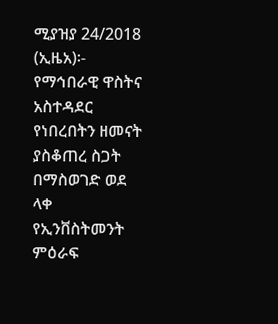ሚያዝያ 24/2018 (ኢዜአ)፡- የማኅበራዊ ዋስትና አስተዳደር የነበረበትን ዘመናት ያስቆጠረ ስጋት በማስወገድ ወደ ላቀ የኢንቨስትመንት ምዕራፍ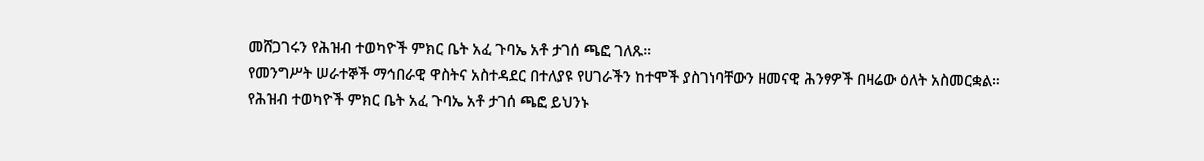መሸጋገሩን የሕዝብ ተወካዮች ምክር ቤት አፈ ጉባኤ አቶ ታገሰ ጫፎ ገለጹ።
የመንግሥት ሠራተኞች ማኅበራዊ ዋስትና አስተዳደር በተለያዩ የሀገራችን ከተሞች ያስገነባቸውን ዘመናዊ ሕንፃዎች በዛሬው ዕለት አስመርቋል።
የሕዝብ ተወካዮች ምክር ቤት አፈ ጉባኤ አቶ ታገሰ ጫፎ ይህንኑ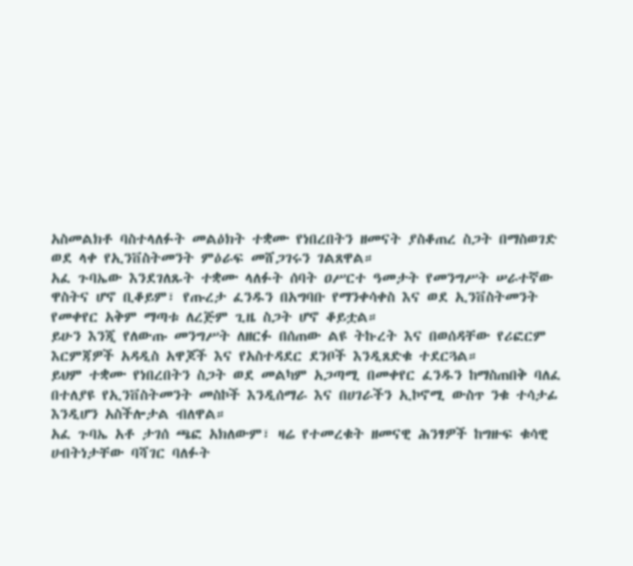አስመልክቶ ባስተላለፉት መልዕክት ተቋሙ የነበረበትን ዘመናት ያስቆጠረ ስጋት በማስወገድ ወደ ላቀ የኢንቨስትመንት ምዕራፍ መሸጋገሩን ገልጸዋል።
አፈ ጉባኤው እንደገለጹት ተቋሙ ላለፉት ሰባት ዐሥርተ ዓመታት የመንግሥት ሠራተኛው ዋስትና ሆኖ ቢቆይም፣ የጡረታ ፈንዱን በአግባቡ የማንቀሳቀስ እና ወደ ኢንቨስትመንት የመቀየር አቅም ማጣቱ ለረጅም ጊዜ ስጋት ሆኖ ቆይቷል።
ይሁን እንጂ የለውጡ መንግሥት ለዘርፉ በሰጠው ልዩ ትኩረት እና በወሰዳቸው የሪፎርም እርምጃዎች አዳዲስ አዋጆች እና የአስተዳደር ደንቦች እንዲጸድቁ ተደርጓል።
ይህም ተቋሙ የነበረበትን ስጋት ወደ መልካም አጋጣሚ በመቀየር ፈንዱን ከማስጠበቅ ባለፈ በተለያዩ የኢንቨስትመንት መስኮች እንዲሰማራ እና በሀገራችን ኢኮኖሚ ውስጥ ንቁ ተሳታፊ እንዲሆን አስችሎታል ብለዋል።
አፈ ጉባኤ አቶ ታገሰ ጫፎ አክለውም፣ ዛሬ የተመረቁት ዘመናዊ ሕንፃዎች ከግዙፍ ቁሳዊ ሀብትነታቸው ባሻገር ባለፉት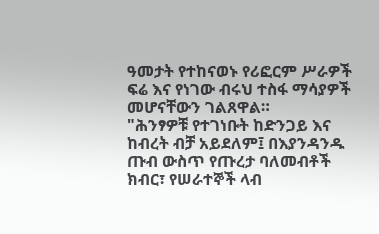ዓመታት የተከናወኑ የሪፎርም ሥራዎች ፍሬ እና የነገው ብሩህ ተስፋ ማሳያዎች መሆናቸውን ገልጸዋል።
"ሕንፃዎቹ የተገነቡት ከድንጋይ እና ከብረት ብቻ አይደለም፤ በእያንዳንዱ ጡብ ውስጥ የጡረታ ባለመብቶች ክብር፣ የሠራተኞች ላብ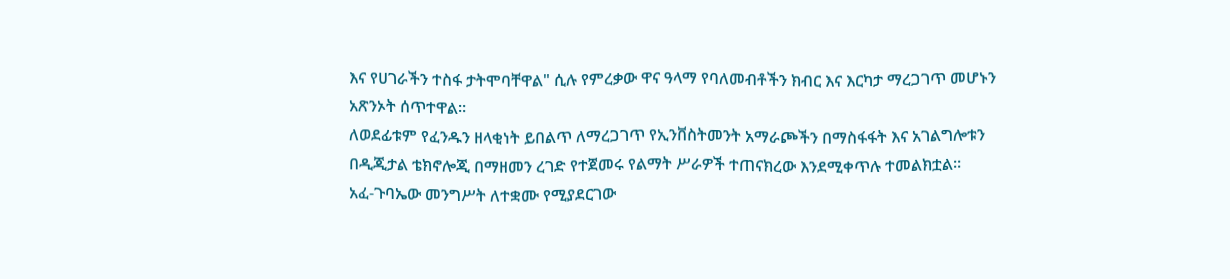እና የሀገራችን ተስፋ ታትሞባቸዋል" ሲሉ የምረቃው ዋና ዓላማ የባለመብቶችን ክብር እና እርካታ ማረጋገጥ መሆኑን አጽንኦት ሰጥተዋል።
ለወደፊቱም የፈንዱን ዘላቂነት ይበልጥ ለማረጋገጥ የኢንቨስትመንት አማራጮችን በማስፋፋት እና አገልግሎቱን በዲጂታል ቴክኖሎጂ በማዘመን ረገድ የተጀመሩ የልማት ሥራዎች ተጠናክረው እንደሚቀጥሉ ተመልክቷል።
አፈ-ጉባኤው መንግሥት ለተቋሙ የሚያደርገው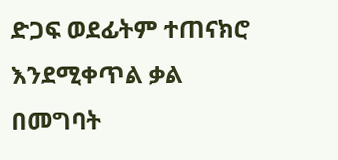ድጋፍ ወደፊትም ተጠናክሮ እንደሚቀጥል ቃል በመግባት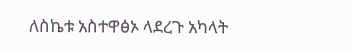ለስኬቱ አስተዋፅኦ ላደረጉ አካላት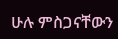ሁሉ ምስጋናቸውን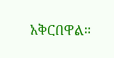አቅርበዋል።